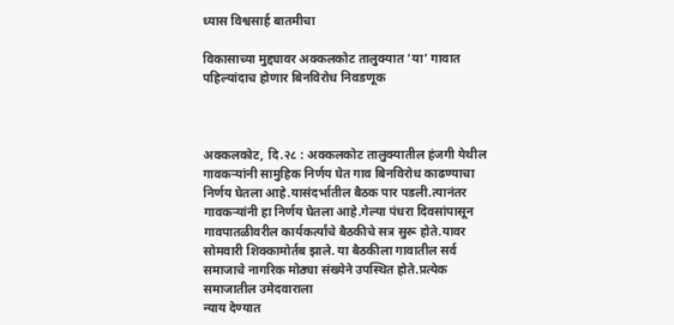ध्यास विश्वसार्ह बातमीचा

विकासाच्या मुद्द्यावर अक्कलकोट तालुक्यात ‘या’ गावात पहिल्यांदाच होणार बिनविरोध निवडणूक



अक्कलकोट, दि.२८ : अक्कलकोट तालुक्यातील हंजगी येथील गावकर्‍यांनी सामुहिक निर्णय घेत गाव बिनविरोध काढण्याचा निर्णय घेतला आहे.यासंदर्भातील बैठक पार पडली.त्यानंतर गावकऱ्यांनी हा निर्णय घेतला आहे.गेल्या पंधरा दिवसांपासून गावपातळीवरील कार्यकर्त्यांचे बैठकीचे सत्र सुरू होते.यावर सोमवारी शिक्कामोर्तब झाले. या बैठकीला गावातील सर्व समाजाचे नागरिक मोठ्या संख्येने उपस्थित होते.प्रत्येक समाजातील उमेदवाराला
न्याय देण्यात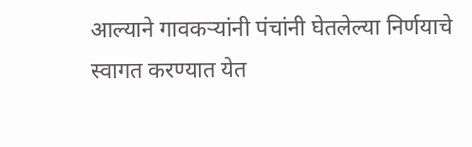आल्याने गावकर्‍यांनी पंचांनी घेतलेल्या निर्णयाचे स्वागत करण्यात येत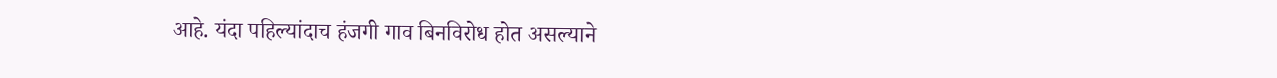आहे. यंदा पहिल्यांदाच हंजगी गाव बिनविरोध होत असल्याने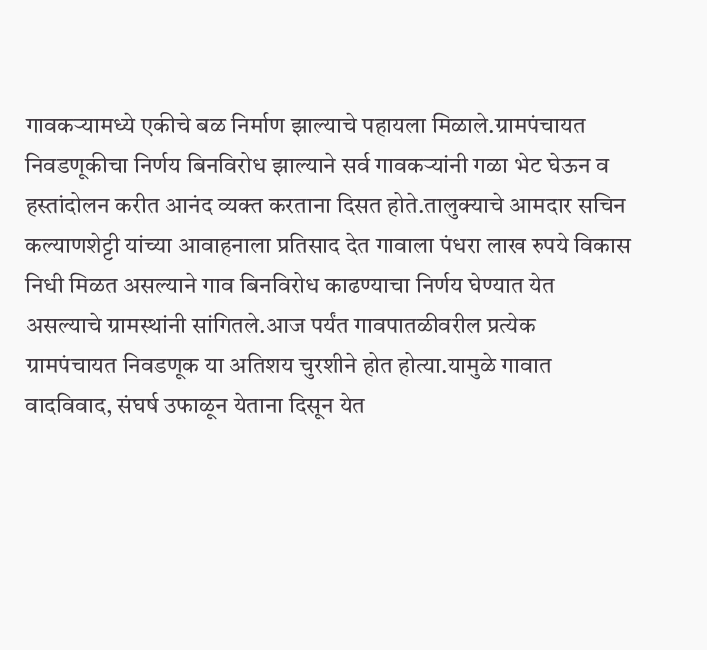गावकर्‍यामध्ये एकीचे बळ निर्माण झाल्याचे पहायला मिळाले.ग्रामपंचायत निवडणूकीचा निर्णय बिनविरोध झाल्याने सर्व गावकर्‍यांनी गळा भेट घेऊन व हस्तांदोलन करीत आनंद व्यक्त करताना दिसत होते.तालुक्याचे आमदार सचिन कल्याणशेट्टी यांच्या आवाहनाला प्रतिसाद देत गावाला पंधरा लाख रुपये विकास निधी मिळत असल्याने गाव बिनविरोध काढण्याचा निर्णय घेण्यात येत असल्याचे ग्रामस्थांनी सांगितले.आज पर्यंत गावपातळीवरील प्रत्येक ग्रामपंचायत निवडणूक या अतिशय चुरशीने होत होत्या.यामुळे गावात वादविवाद, संघर्ष उफाळून येताना दिसून येत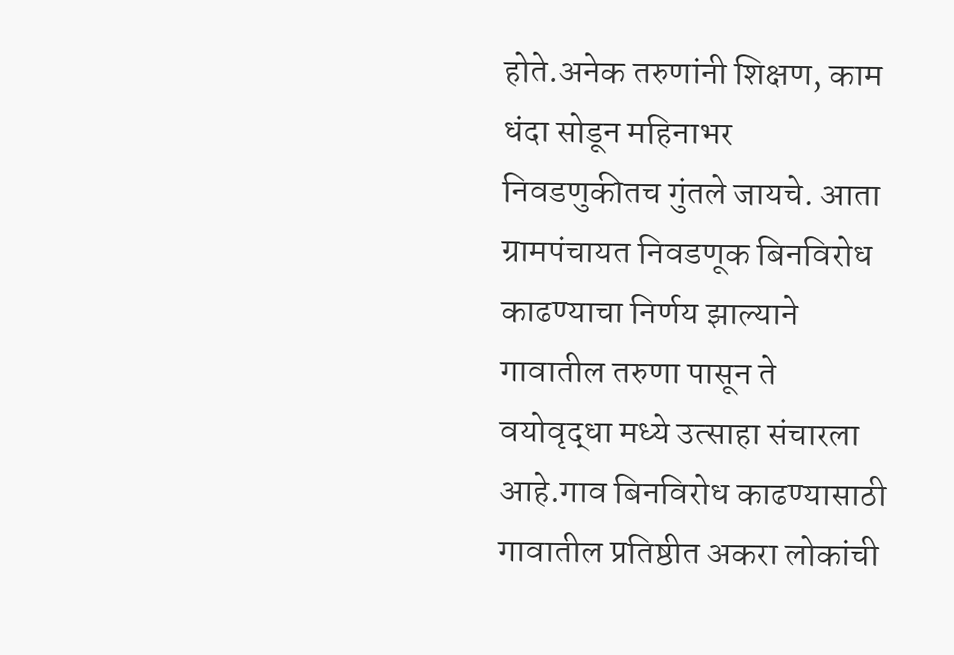होते.अनेक तरुणांनी शिक्षण, काम धंदा सोडून महिनाभर निवडणुकीतच गुंतले जायचे. आता ग्रामपंचायत निवडणूक बिनविरोध काढण्याचा निर्णय झाल्याने गावातील तरुणा पासून ते वयोवृद्धा मध्ये उत्साहा संचारला आहे.गाव बिनविरोध काढण्यासाठी गावातील प्रतिष्ठीत अकरा लोकांची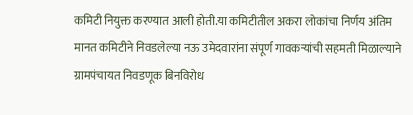कमिटी नियुक्त करण्यात आली होती.या कमिटीतील अकरा लोकांचा निर्णय अंतिम मानत कमिटीने निवडलेल्या नऊ उमेदवारांना संपूर्ण गावकर्‍यांची सहमती मिळाल्याने ग्रामपंचायत निवडणूक बिनविरोध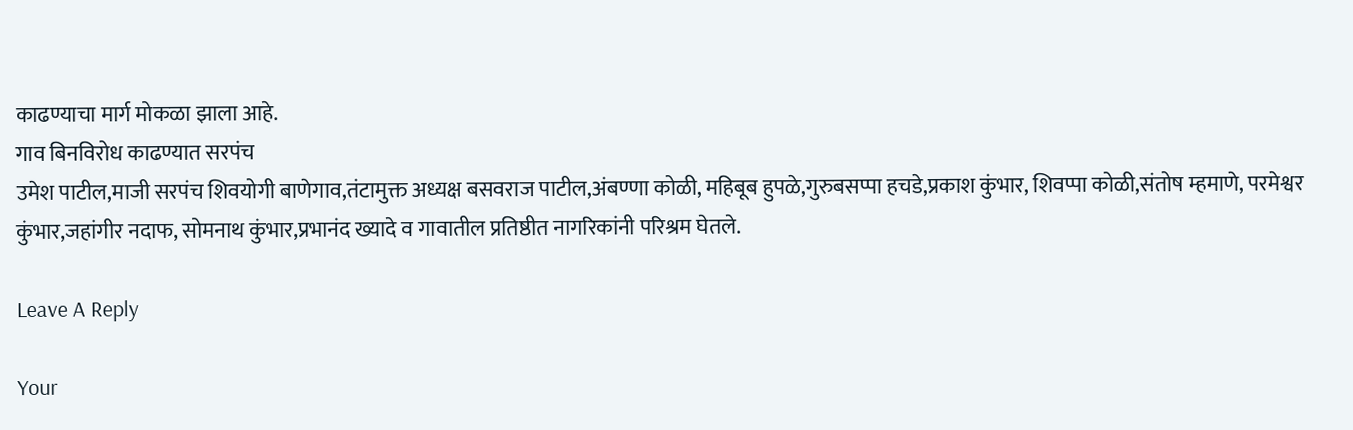काढण्याचा मार्ग मोकळा झाला आहे.
गाव बिनविरोध काढण्यात सरपंच
उमेश पाटील,माजी सरपंच शिवयोगी बाणेगाव,तंटामुक्त अध्यक्ष बसवराज पाटील,अंबण्णा कोळी, महिबूब हुपळे,गुरुबसप्पा हचडे,प्रकाश कुंभार, शिवप्पा कोळी,संतोष म्हमाणे, परमेश्वर कुंभार,जहांगीर नदाफ, सोमनाथ कुंभार,प्रभानंद ख्यादे व गावातील प्रतिष्ठीत नागरिकांनी परिश्रम घेतले.

Leave A Reply

Your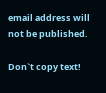email address will not be published.

Don`t copy text!